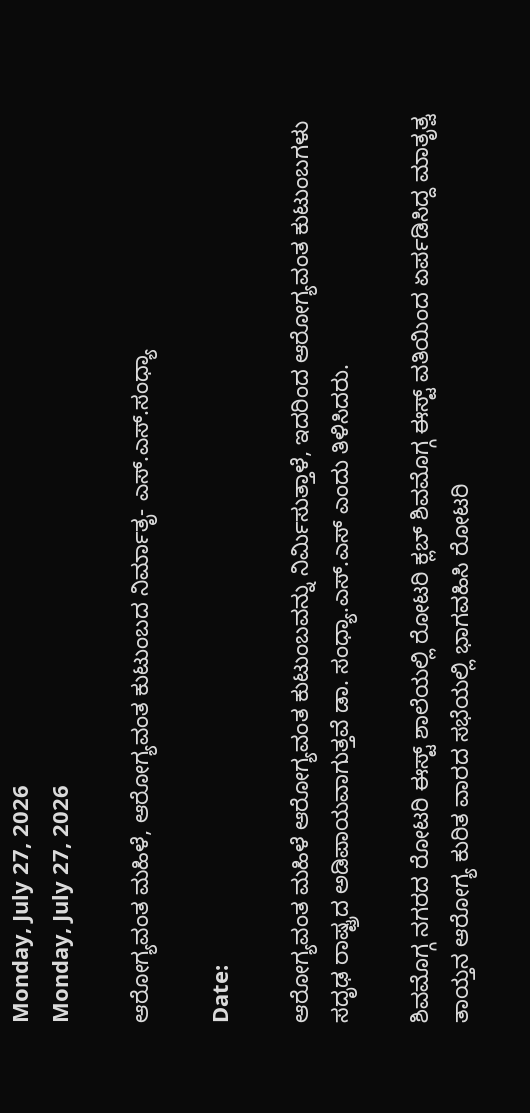Monday, July 27, 2026
Monday, July 27, 2026

ಆರೋಗ್ಯವಂತ ಮಹಿಳೆ, ಆರೋಗ್ಯವಂತ ಕುಟುಂಬದ ನಿರ್ಮಾತೃ- ಎಸ್.ಎಸ್.ಸಂಧ್ಯಾ

Date:

ಆರೋಗ್ಯವಂತ ಮಹಿಳೆ ಆರೋಗ್ಯವಂತ ಕುಟುಂಬವನ್ನು ನಿರ್ಮಿಸುತ್ತಾಳೆ, ಇದರಿಂದ ಆರೋಗ್ಯವಂತ ಕುಟುಂಬಗಳು ಸದೃಢ ರಾಷ್ಟ್ರದ ಅಡಿಪಾಯವಾಗುತ್ತವೆ ಡಾ. ಸಂಧ್ಯಾ.ಎಸ್.ಎಸ್ ಎಂದು ತಿಳಿಸಿದರು.

ಶಿವಮೊಗ್ಗ ನಗರದ ರೋಟರಿ ಈಸ್ಟ್ ಶಾಲೆಯಲ್ಲಿ ರೋಟರಿ ಕ್ಲಬ್ ಶಿವಮೊಗ್ಗ ಈಸ್ಟ್ ವತಿಯಿಂದ ಏರ್ಪಡಿಸಿದ್ದ ಮಾತೃತ್ವ ತಾಯ್ತನ ಆರೋಗ್ಯ ಕುರಿತ ವಾರದ ಸಭೆಯಲ್ಲಿ ಭಾಗವಹಿಸಿ ರೋಟರಿ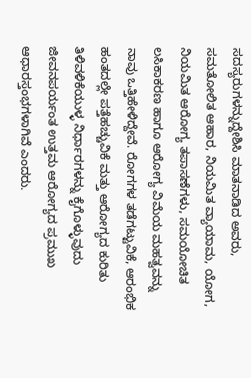ಸದಸ್ಯರುಗಳನ್ನುದ್ದೇಶಿಸಿ ಮಾತನಾಡಿದ ಅವರು, ಸಮತೋಲಿತ ಆಹಾರ, ನಿಯಮಿತ ವ್ಯಾಯಾಮ, ಯೋಗ, ನಿಯಮಿತ ಆರೋಗ್ಯ ತಪಾಸಣೆಗಳು, ಸಮಯೋಚಿತ ಲಸಿಕಾಕರಣ ಹಾಗೂ ಆರೋಗ್ಯ ವಿಮೆಯ ಮಹತ್ವವನ್ನು ನಾವು ಒತ್ತಿಹೇಳಿದ್ದೇವೆ. ರೋಗಗಳ ತಡೆಗಟ್ಟುವಿಕೆ, ಆರಂಭಿಕ ಹಂತದಲ್ಲೇ ಪತ್ತೆಹಚ್ಚುವಿಕೆ ಮತ್ತು ಆರೋಗ್ಯದ ಕುರಿತು ತಿಳಿವಳಿಕೆಯುಳ್ಳ ನಿರ್ಧಾರಗಳನ್ನು ಕೈಗೊಳ್ಳುವುದು ಜೀವನಪರ್ಯಂತ ಉತ್ತಮ ಆರೋಗ್ಯದ ಪ್ರಮುಖ ಆಧಾರಸ್ತಂಭಗಳಾಗಿವೆ ಎಂದರು.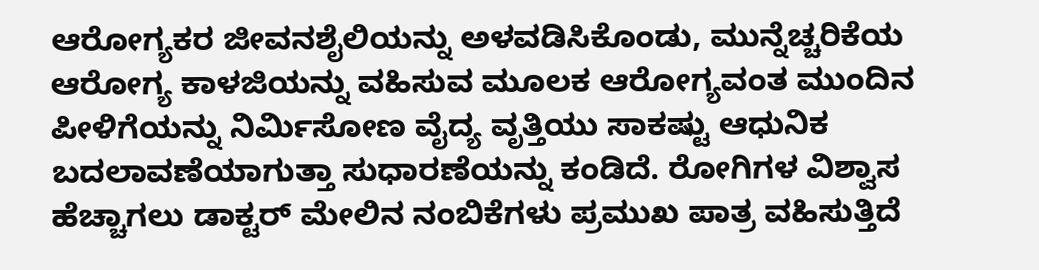ಆರೋಗ್ಯಕರ ಜೀವನಶೈಲಿಯನ್ನು ಅಳವಡಿಸಿಕೊಂಡು, ಮುನ್ನೆಚ್ಚರಿಕೆಯ ಆರೋಗ್ಯ ಕಾಳಜಿಯನ್ನು ವಹಿಸುವ ಮೂಲಕ ಆರೋಗ್ಯವಂತ ಮುಂದಿನ ಪೀಳಿಗೆಯನ್ನು ನಿರ್ಮಿಸೋಣ ವೈದ್ಯ ವೃತ್ತಿಯು ಸಾಕಷ್ಟು ಆಧುನಿಕ ಬದಲಾವಣೆಯಾಗುತ್ತಾ ಸುಧಾರಣೆಯನ್ನು ಕಂಡಿದೆ. ರೋಗಿಗಳ ವಿಶ್ವಾಸ ಹೆಚ್ಚಾಗಲು ಡಾಕ್ಟರ್ ಮೇಲಿನ ನಂಬಿಕೆಗಳು ಪ್ರಮುಖ ಪಾತ್ರ ವಹಿಸುತ್ತಿದೆ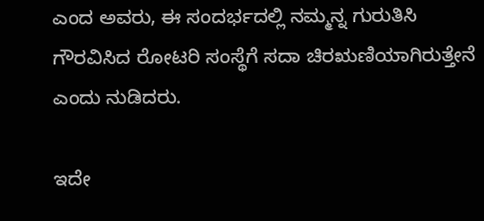ಎಂದ ಅವರು, ಈ ಸಂದರ್ಭದಲ್ಲಿ ನಮ್ಮನ್ನ ಗುರುತಿಸಿ ಗೌರವಿಸಿದ ರೋಟರಿ ಸಂಸ್ಥೆಗೆ ಸದಾ ಚಿರಋಣಿಯಾಗಿರುತ್ತೇನೆ ಎಂದು ನುಡಿದರು.

ಇದೇ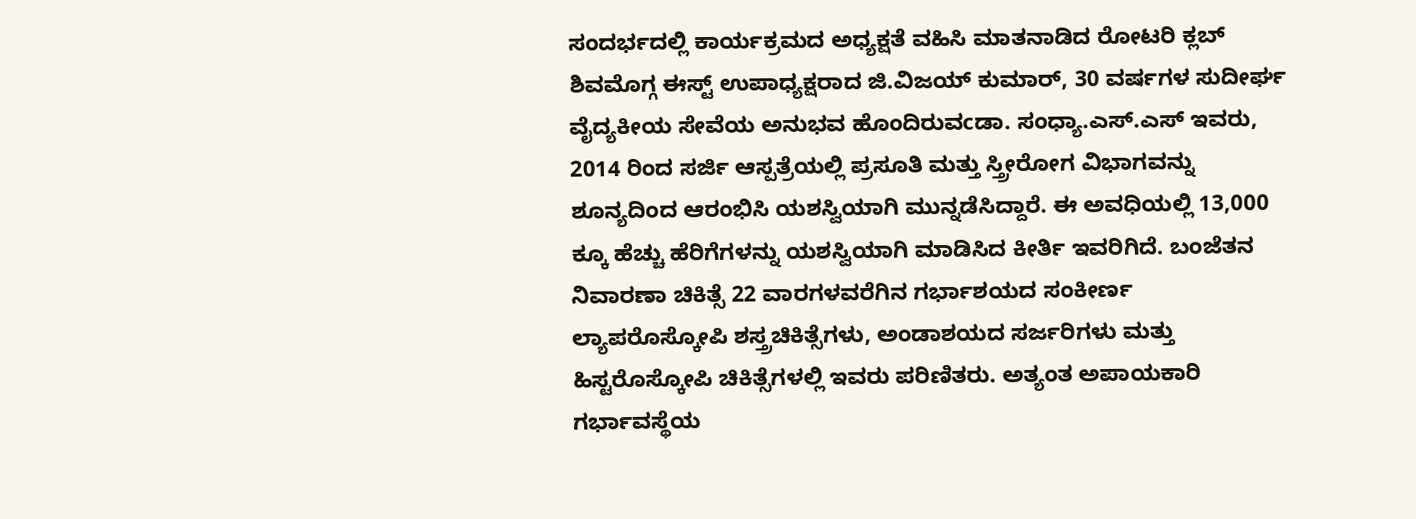ಸಂದರ್ಭದಲ್ಲಿ ಕಾರ್ಯಕ್ರಮದ ಅಧ್ಯಕ್ಷತೆ ವಹಿಸಿ ಮಾತನಾಡಿದ ರೋಟರಿ ಕ್ಲಬ್ ಶಿವಮೊಗ್ಗ ಈಸ್ಟ್ ಉಪಾಧ್ಯಕ್ಷರಾದ ಜಿ.ವಿಜಯ್ ಕುಮಾರ್, 30 ವರ್ಷಗಳ ಸುದೀರ್ಘ ವೈದ್ಯಕೀಯ ಸೇವೆಯ ಅನುಭವ ಹೊಂದಿರುವcಡಾ. ಸಂಧ್ಯಾ.ಎಸ್.ಎಸ್ ಇವರು, 2014 ರಿಂದ ಸರ್ಜಿ ಆಸ್ಪತ್ರೆಯಲ್ಲಿ ಪ್ರಸೂತಿ ಮತ್ತು ಸ್ತ್ರೀರೋಗ ವಿಭಾಗವನ್ನು ಶೂನ್ಯದಿಂದ ಆರಂಭಿಸಿ ಯಶಸ್ವಿಯಾಗಿ ಮುನ್ನಡೆಸಿದ್ದಾರೆ. ಈ ಅವಧಿಯಲ್ಲಿ 13,000 ಕ್ಕೂ ಹೆಚ್ಚು ಹೆರಿಗೆಗಳನ್ನು ಯಶಸ್ವಿಯಾಗಿ ಮಾಡಿಸಿದ ಕೀರ್ತಿ ಇವರಿಗಿದೆ. ಬಂಜೆತನ ನಿವಾರಣಾ ಚಿಕಿತ್ಸೆ 22 ವಾರಗಳವರೆಗಿನ ಗರ್ಭಾಶಯದ ಸಂಕೀರ್ಣ ಲ್ಯಾಪರೊಸ್ಕೋಪಿ ಶಸ್ತ್ರಚಿಕಿತ್ಸೆಗಳು, ಅಂಡಾಶಯದ ಸರ್ಜರಿಗಳು ಮತ್ತು ಹಿಸ್ಟರೊಸ್ಕೋಪಿ ಚಿಕಿತ್ಸೆಗಳಲ್ಲಿ ಇವರು ಪರಿಣಿತರು. ಅತ್ಯಂತ ಅಪಾಯಕಾರಿ ಗರ್ಭಾವಸ್ಥೆಯ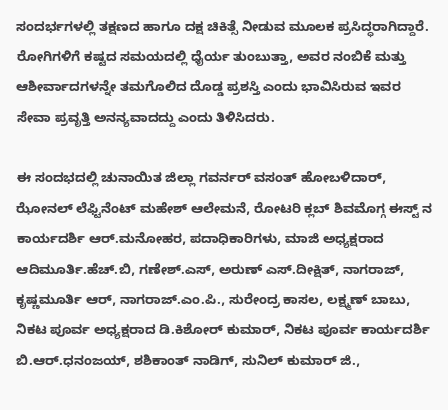ಸಂದರ್ಭಗಳಲ್ಲಿ ತಕ್ಷಣದ ಹಾಗೂ ದಕ್ಷ ಚಿಕಿತ್ಸೆ ನೀಡುವ ಮೂಲಕ ಪ್ರಸಿದ್ಧರಾಗಿದ್ದಾರೆ. ರೋಗಿಗಳಿಗೆ ಕಷ್ಟದ ಸಮಯದಲ್ಲಿ ಧೈರ್ಯ ತುಂಬುತ್ತಾ, ಅವರ ನಂಬಿಕೆ ಮತ್ತು ಆಶೀರ್ವಾದಗಳನ್ನೇ ತಮಗೊಲಿದ ದೊಡ್ಡ ಪ್ರಶಸ್ತಿ ಎಂದು ಭಾವಿಸಿರುವ ಇವರ ಸೇವಾ ಪ್ರವೃತ್ತಿ ಅನನ್ಯವಾದದ್ದು ಎಂದು ತಿಳಿಸಿದರು.

ಈ ಸಂದಭದಲ್ಲಿ ಚುನಾಯಿತ ಜಿಲ್ಲಾ ಗವರ್ನರ್ ವಸಂತ್ ಹೋಬಳಿದಾರ್, ಝೋನಲ್ ಲೆಫ್ಟಿನೆಂಟ್ ಮಹೇಶ್ ಆಲೇಮನೆ, ರೋಟರಿ ಕ್ಲಬ್ ಶಿವಮೊಗ್ಗ ಈಸ್ಟ್ ನ ಕಾರ್ಯದರ್ಶಿ ಆರ್.ಮನೋಹರ, ಪದಾಧಿಕಾರಿಗಳು, ಮಾಜಿ ಅಧ್ಯಕ್ಷರಾದ ಆದಿಮೂರ್ತಿ.ಹೆಚ್.ಬಿ, ಗಣೇಶ್.ಎಸ್, ಅರುಣ್ ಎಸ್.ದೀಕ್ಷಿತ್, ನಾಗರಾಜ್, ಕೃಷ್ಣಮೂರ್ತಿ ಆರ್, ನಾಗರಾಜ್.ಎಂ.ಪಿ., ಸುರೇಂದ್ರ ಕಾಸಲ, ಲಕ್ಷ್ಮಣ್ ಬಾಬು, ನಿಕಟ ಪೂರ್ವ ಅಧ್ಯಕ್ಷರಾದ ಡಿ.ಕಿಶೋರ್ ಕುಮಾರ್, ನಿಕಟ ಪೂರ್ವ ಕಾರ್ಯದರ್ಶಿ ಬಿ.ಆರ್.ಧನಂಜಯ್, ಶಶಿಕಾಂತ್ ನಾಡಿಗ್, ಸುನಿಲ್ ಕುಮಾರ್ ಜಿ.,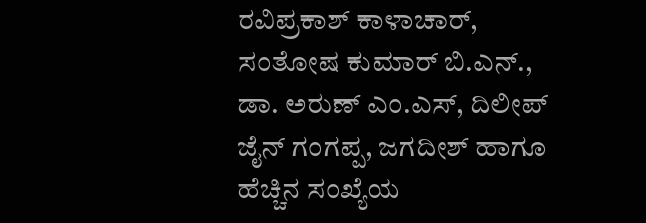ರವಿಪ್ರಕಾಶ್ ಕಾಳಾಚಾರ್, ಸಂತೋಷ ಕುಮಾರ್ ಬಿ.ಎನ್., ಡಾ. ಅರುಣ್ ಎಂ.ಎಸ್, ದಿಲೀಪ್ ಜೈನ್ ಗಂಗಪ್ಪ, ಜಗದೀಶ್ ಹಾಗೂ ಹೆಚ್ಚಿನ ಸಂಖ್ಯೆಯ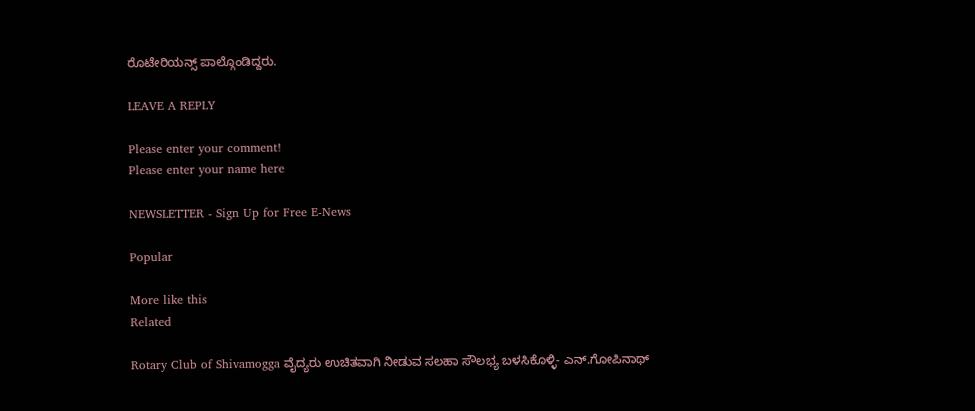ರೊಟೇರಿಯನ್ಸ್ ಪಾಲ್ಗೊಂಡಿದ್ದರು.

LEAVE A REPLY

Please enter your comment!
Please enter your name here

NEWSLETTER - Sign Up for Free E-News

Popular

More like this
Related

Rotary Club of Shivamogga ವೈದ್ಯರು ಉಚಿತವಾಗಿ ನೀಡುವ ಸಲಹಾ ಸೌಲಭ್ಯ ಬಳಸಿಕೊಳ್ಳಿ- ಎನ್.ಗೋಪಿನಾಥ್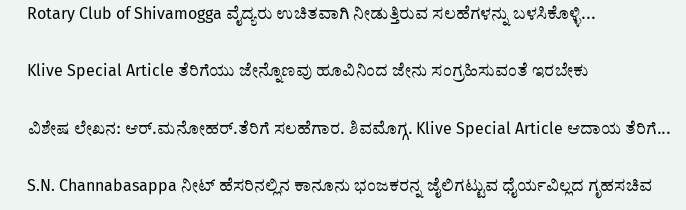Rotary Club of Shivamogga ವೈದ್ಯರು ಉಚಿತವಾಗಿ ನೀಡುತ್ತಿರುವ ಸಲಹೆಗಳನ್ನು ಬಳಸಿಕೊಳ್ಳಿ...

Klive Special Article ತೆರಿಗೆಯು ಜೇನ್ನೊಣವು ಹೂವಿನಿಂದ ಜೇನು ಸಂಗ್ರಹಿಸುವಂತೆ ಇರಬೇಕು

ವಿಶೇಷ ಲೇಖನ: ಆರ್.ಮನೋಹರ್.ತೆರಿಗೆ ಸಲಹೆಗಾರ. ಶಿವಮೊಗ್ಗ. Klive Special Article ಆದಾಯ ತೆರಿಗೆ...

S.N. Channabasappa ನೀಟ್ ಹೆಸರಿನಲ್ಲಿನ ಕಾನೂನು ಭಂಜಕರನ್ನ ಜೈಲಿಗಟ್ಟುವ ಧೈರ್ಯವಿಲ್ಲದ ಗೃಹಸಚಿವ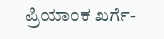ಪ್ರಿಯಾಂಕ ಖರ್ಗೆ-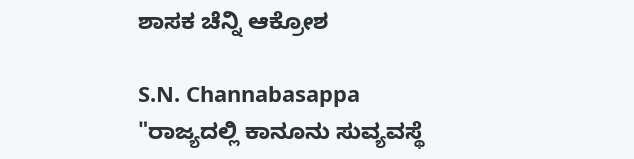ಶಾಸಕ ಚೆನ್ನಿ ಆಕ್ರೋಶ

S.N. Channabasappa "ರಾಜ್ಯದಲ್ಲಿ ಕಾನೂನು ಸುವ್ಯವಸ್ಥೆ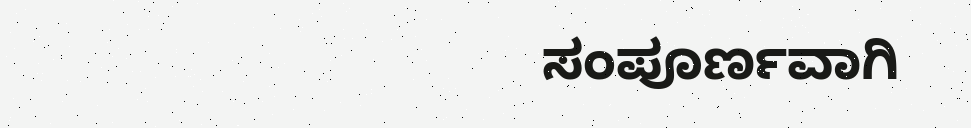ಸಂಪೂರ್ಣವಾಗಿ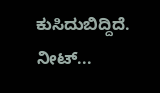ಕುಸಿದುಬಿದ್ದಿದೆ. ನೀಟ್...